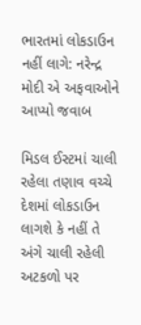ભારતમાં લોકડાઉન નહીં લાગે: નરેન્દ્ર મોદી એ અફવાઓને આપ્યો જવાબ

મિડલ ઈસ્ટમાં ચાલી રહેલા તણાવ વચ્ચે દેશમાં લોકડાઉન લાગશે કે નહીં તે અંગે ચાલી રહેલી અટકળો પર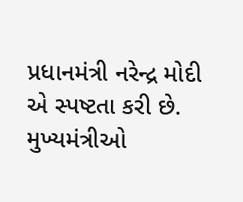પ્રધાનમંત્રી નરેન્દ્ર મોદી એ સ્પષ્ટતા કરી છે. મુખ્યમંત્રીઓ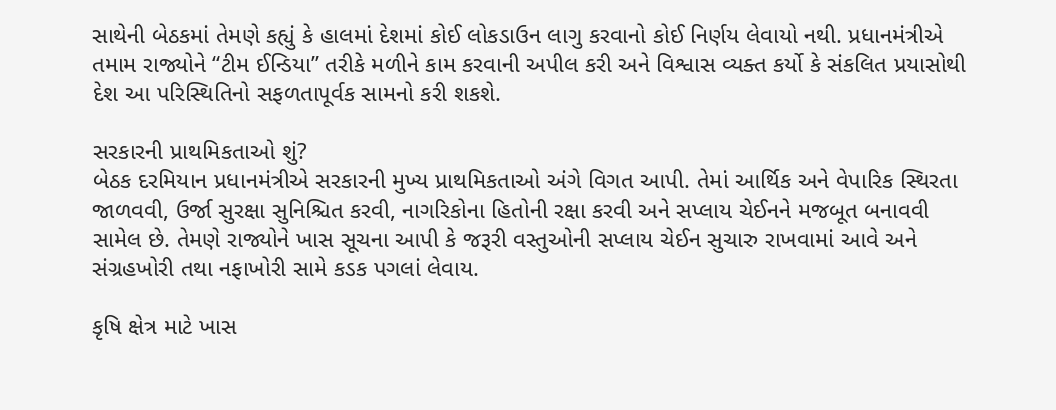સાથેની બેઠકમાં તેમણે કહ્યું કે હાલમાં દેશમાં કોઈ લોકડાઉન લાગુ કરવાનો કોઈ નિર્ણય લેવાયો નથી. પ્રધાનમંત્રીએ તમામ રાજ્યોને “ટીમ ઈન્ડિયા” તરીકે મળીને કામ કરવાની અપીલ કરી અને વિશ્વાસ વ્યક્ત કર્યો કે સંકલિત પ્રયાસોથી દેશ આ પરિસ્થિતિનો સફળતાપૂર્વક સામનો કરી શકશે.

સરકારની પ્રાથમિકતાઓ શું?
બેઠક દરમિયાન પ્રધાનમંત્રીએ સરકારની મુખ્ય પ્રાથમિકતાઓ અંગે વિગત આપી. તેમાં આર્થિક અને વેપારિક સ્થિરતા જાળવવી, ઉર્જા સુરક્ષા સુનિશ્ચિત કરવી, નાગરિકોના હિતોની રક્ષા કરવી અને સપ્લાય ચેઈનને મજબૂત બનાવવી સામેલ છે. તેમણે રાજ્યોને ખાસ સૂચના આપી કે જરૂરી વસ્તુઓની સપ્લાય ચેઈન સુચારુ રાખવામાં આવે અને સંગ્રહખોરી તથા નફાખોરી સામે કડક પગલાં લેવાય.

કૃષિ ક્ષેત્ર માટે ખાસ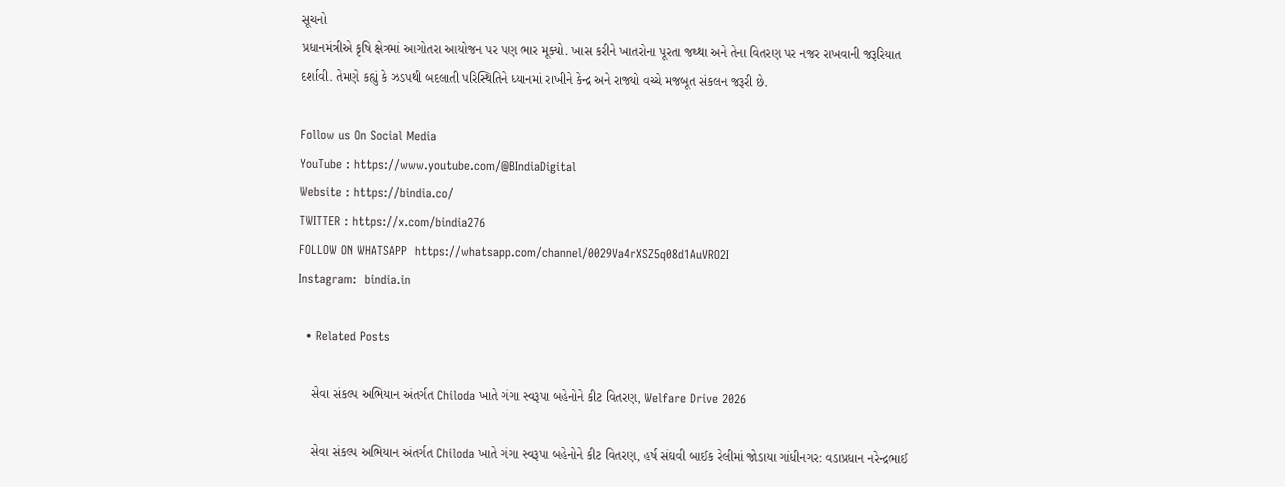સૂચનો
પ્રધાનમંત્રીએ કૃષિ ક્ષેત્રમાં આગોતરા આયોજન પર પણ ભાર મૂક્યો. ખાસ કરીને ખાતરોના પૂરતા જથ્થા અને તેના વિતરણ પર નજર રાખવાની જરૂરિયાત દર્શાવી. તેમણે કહ્યું કે ઝડપથી બદલાતી પરિસ્થિતિને ધ્યાનમાં રાખીને કેન્દ્ર અને રાજ્યો વચ્ચે મજબૂત સંકલન જરૂરી છે.

Follow us On Social Media
YouTube : https://www.youtube.com/@BIndiaDigital
Website : https://bindia.co/
TWITTER : https://x.com/bindia276
FOLLOW ON WHATSAPP  https://whatsapp.com/channel/0029Va4rXSZ5q08d1AuVRO2I
Instagram:  bindia.in

  • Related Posts

    સેવા સંકલ્પ અભિયાન અંતર્ગત Chiloda ખાતે ગંગા સ્વરૂપા બહેનોને કીટ વિતરણ, Welfare Drive 2026

    સેવા સંકલ્પ અભિયાન અંતર્ગત Chiloda ખાતે ગંગા સ્વરૂપા બહેનોને કીટ વિતરણ, હર્ષ સંઘવી બાઈક રેલીમાં જોડાયા ગાંધીનગર: વડાપ્રધાન નરેન્દ્રભાઈ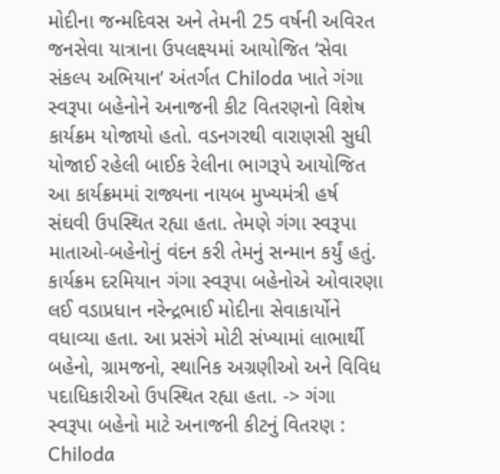મોદીના જન્મદિવસ અને તેમની 25 વર્ષની અવિરત જનસેવા યાત્રાના ઉપલક્ષ્યમાં આયોજિત ‘સેવા સંકલ્પ અભિયાન’ અંતર્ગત Chiloda ખાતે ગંગા સ્વરૂપા બહેનોને અનાજની કીટ વિતરણનો વિશેષ કાર્યક્રમ યોજાયો હતો. વડનગરથી વારાણસી સુધી યોજાઈ રહેલી બાઈક રેલીના ભાગરૂપે આયોજિત આ કાર્યક્રમમાં રાજ્યના નાયબ મુખ્યમંત્રી હર્ષ સંઘવી ઉપસ્થિત રહ્યા હતા. તેમણે ગંગા સ્વરૂપા માતાઓ-બહેનોનું વંદન કરી તેમનું સન્માન કર્યું હતું. કાર્યક્રમ દરમિયાન ગંગા સ્વરૂપા બહેનોએ ઓવારણા લઈ વડાપ્રધાન નરેન્દ્રભાઈ મોદીના સેવાકાર્યોને વધાવ્યા હતા. આ પ્રસંગે મોટી સંખ્યામાં લાભાર્થી બહેનો, ગ્રામજનો, સ્થાનિક અગ્રણીઓ અને વિવિધ પદાધિકારીઓ ઉપસ્થિત રહ્યા હતા. -> ગંગા સ્વરૂપા બહેનો માટે અનાજની કીટનું વિતરણ : Chiloda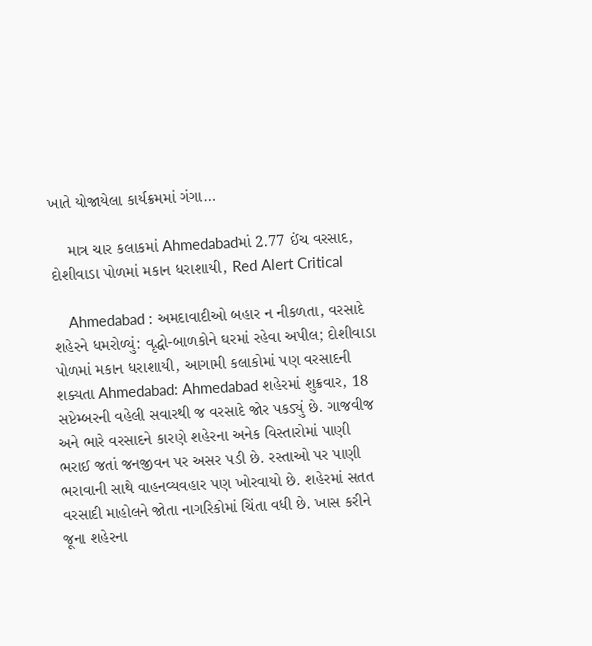ખાતે યોજાયેલા કાર્યક્રમમાં ગંગા…

    માત્ર ચાર કલાકમાં Ahmedabadમાં 2.77 ઈંચ વરસાદ, દોશીવાડા પોળમાં મકાન ધરાશાયી, Red Alert Critical

    Ahmedabad : અમદાવાદીઓ બહાર ન નીકળતા, વરસાદે શહેરને ધમરોળ્યું: વૃદ્ધો-બાળકોને ઘરમાં રહેવા અપીલ; દોશીવાડા પોળમાં મકાન ધરાશાયી, આગામી કલાકોમાં પણ વરસાદની શક્યતા Ahmedabad: Ahmedabad શહેરમાં શુક્રવાર, 18 સપ્ટેમ્બરની વહેલી સવારથી જ વરસાદે જોર પકડ્યું છે. ગાજવીજ અને ભારે વરસાદને કારણે શહેરના અનેક વિસ્તારોમાં પાણી ભરાઈ જતાં જનજીવન પર અસર પડી છે. રસ્તાઓ પર પાણી ભરાવાની સાથે વાહનવ્યવહાર પણ ખોરવાયો છે. શહેરમાં સતત વરસાદી માહોલને જોતા નાગરિકોમાં ચિંતા વધી છે. ખાસ કરીને જૂના શહેરના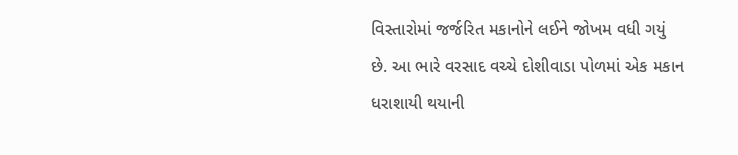વિસ્તારોમાં જર્જરિત મકાનોને લઈને જોખમ વધી ગયું છે. આ ભારે વરસાદ વચ્ચે દોશીવાડા પોળમાં એક મકાન ધરાશાયી થયાની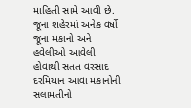માહિતી સામે આવી છે. જૂના શહેરમાં અનેક વર્ષો જૂના મકાનો અને હવેલીઓ આવેલી હોવાથી સતત વરસાદ દરમિયાન આવા મકાનોની સલામતીનો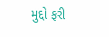મુદ્દો ફરી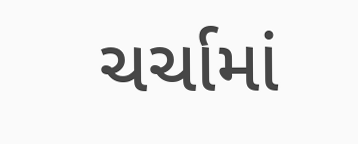ચર્ચામાં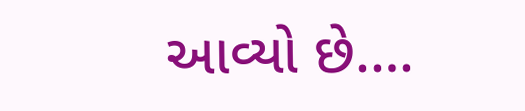આવ્યો છે.…